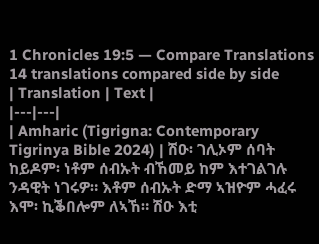1 Chronicles 19:5 — Compare Translations
14 translations compared side by side
| Translation | Text |
|---|---|
| Amharic (Tigrigna: Contemporary Tigrinya Bible 2024) | ሽዑ፡ ገሊኦም ሰባት ከይዶም፡ ነቶም ሰብኡት ብኸመይ ከም እተገልገሉ ንዳዊት ነገሩዎ። እቶም ሰብኡት ድማ ኣዝዮም ሓፈሩ እሞ፡ ኪቕበሎም ለኣኸ። ሽዑ እቲ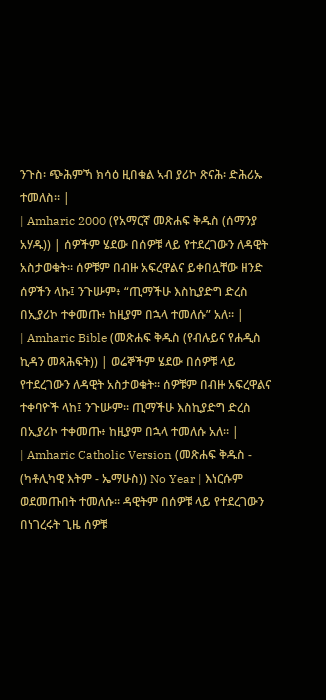ንጉስ፡ ጭሕምኻ ክሳዕ ዚበቁል ኣብ ያሪኮ ጽናሕ፡ ድሕሪኡ ተመለስ። |
| Amharic 2000 (የአማርኛ መጽሐፍ ቅዱስ (ሰማንያ አሃዱ)) | ሰዎችም ሄደው በሰዎቹ ላይ የተደረገውን ለዳዊት አስታወቁት። ሰዎቹም በብዙ አፍረዋልና ይቀበሏቸው ዘንድ ሰዎችን ላኩ፤ ንጉሡም፥ “ጢማችሁ እስኪያድግ ድረስ በኢያሪኮ ተቀመጡ፥ ከዚያም በኋላ ተመለሱ” አለ። |
| Amharic Bible (መጽሐፍ ቅዱስ (የብሉይና የሐዲስ ኪዳን መጻሕፍት)) | ወሬኞችም ሄደው በሰዎቹ ላይ የተደረገውን ለዳዊት አስታወቁት። ሰዎቹም በብዙ አፍረዋልና ተቀባዮች ላከ፤ ንጉሡም። ጢማችሁ እስኪያድግ ድረስ በኢያሪኮ ተቀመጡ፥ ከዚያም በኋላ ተመለሱ አለ። |
| Amharic Catholic Version (መጽሐፍ ቅዱስ - (ካቶሊካዊ እትም - ኤማሁስ)) No Year | እነርሱም ወደመጡበት ተመለሱ። ዳዊትም በሰዎቹ ላይ የተደረገውን በነገረሩት ጊዜ ሰዎቹ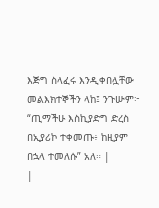እጅግ ስላፈሩ እንዲቀበሏቸው መልእክተኞችን ላከ፤ ንጉሡም፦ “ጢማችሁ እስኪያድግ ድረስ በኢያሪኮ ተቀመጡ፥ ከዚያም በኋላ ተመለሱ” አለ። |
|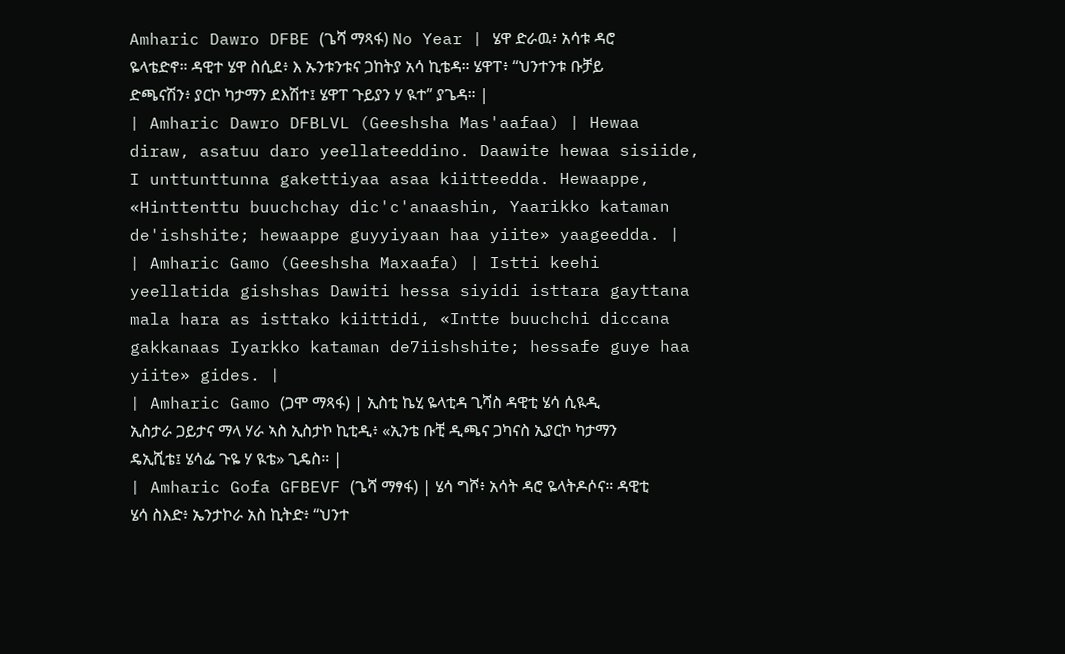Amharic Dawro DFBE (ጌሻ ማጻፋ) No Year | ሄዋ ድራዉ፥ አሳቱ ዳሮ ዬላቴድኖ። ዳዊተ ሄዋ ስሲደ፥ እ ኡንቱንቱና ጋከትያ አሳ ኪቴዳ። ሄዋፐ፥ “ህንተንቱ ቡቻይ ድጫናሽን፥ ያርኮ ካታማን ደእሽተ፤ ሄዋፐ ጉይያን ሃ ዪተ” ያጌዳ። |
| Amharic Dawro DFBLVL (Geeshsha Mas'aafaa) | Hewaa diraw, asatuu daro yeellateeddino. Daawite hewaa sisiide, I unttunttunna gakettiyaa asaa kiitteedda. Hewaappe, «Hinttenttu buuchchay dic'c'anaashin, Yaarikko kataman de'ishshite; hewaappe guyyiyaan haa yiite» yaageedda. |
| Amharic Gamo (Geeshsha Maxaafa) | Istti keehi yeellatida gishshas Dawiti hessa siyidi isttara gayttana mala hara as isttako kiittidi, «Intte buuchchi diccana gakkanaas Iyarkko kataman de7iishshite; hessafe guye haa yiite» gides. |
| Amharic Gamo (ጋሞ ማጻፋ) | ኢስቲ ኬሂ ዬላቲዳ ጊሻስ ዳዊቲ ሄሳ ሲዪዲ ኢስታራ ጋይታና ማላ ሃራ ኣስ ኢስታኮ ኪቲዲ፥ «ኢንቴ ቡቺ ዲጫና ጋካናስ ኢያርኮ ካታማን ዴኢሺቴ፤ ሄሳፌ ጉዬ ሃ ዪቴ» ጊዴስ። |
| Amharic Gofa GFBEVF (ጌሻ ማፃፋ) | ሄሳ ግሾ፥ አሳት ዳሮ ዬላትዶሶና። ዳዊቲ ሄሳ ስእድ፥ ኤንታኮራ አስ ኪትድ፥ “ህንተ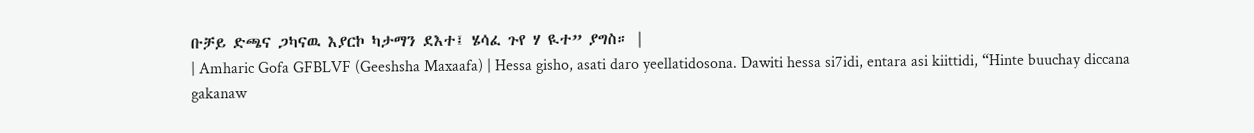ቡቻይ ድጫና ጋካናዉ እያርኮ ካታማን ደእተ፤ ሄሳፈ ጉየ ሃ ዪተ” ያግስ። |
| Amharic Gofa GFBLVF (Geeshsha Maxaafa) | Hessa gisho, asati daro yeellatidosona. Dawiti hessa si7idi, entara asi kiittidi, “Hinte buuchay diccana gakanaw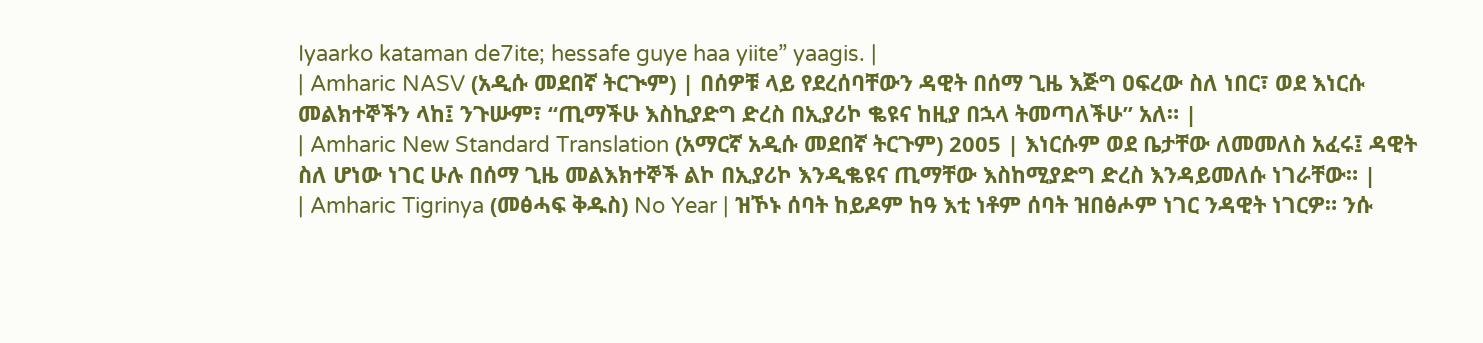Iyaarko kataman de7ite; hessafe guye haa yiite” yaagis. |
| Amharic NASV (አዲሱ መደበኛ ትርጒም) | በሰዎቹ ላይ የደረሰባቸውን ዳዊት በሰማ ጊዜ እጅግ ዐፍረው ስለ ነበር፣ ወደ እነርሱ መልክተኞችን ላከ፤ ንጉሡም፣ “ጢማችሁ እስኪያድግ ድረስ በኢያሪኮ ቈዩና ከዚያ በኋላ ትመጣለችሁ” አለ። |
| Amharic New Standard Translation (አማርኛ አዲሱ መደበኛ ትርጉም) 2005 | እነርሱም ወደ ቤታቸው ለመመለስ አፈሩ፤ ዳዊት ስለ ሆነው ነገር ሁሉ በሰማ ጊዜ መልእክተኞች ልኮ በኢያሪኮ እንዲቈዩና ጢማቸው እስከሚያድግ ድረስ እንዳይመለሱ ነገራቸው። |
| Amharic Tigrinya (መፅሓፍ ቅዱስ) No Year | ዝኾኑ ሰባት ከይዶም ከዓ እቲ ነቶም ሰባት ዝበፅሖም ነገር ንዳዊት ነገርዎ። ንሱ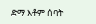ድማ እቶም ሰባት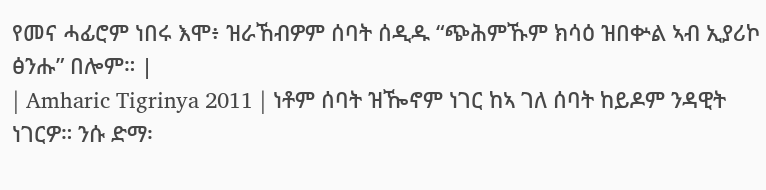የመና ሓፊሮም ነበሩ እሞ፥ ዝራኸብዎም ሰባት ሰዲዱ “ጭሕምኹም ክሳዕ ዝበቍል ኣብ ኢያሪኮ ፅንሑ” በሎም። |
| Amharic Tigrinya 2011 | ነቶም ሰባት ዝዀኖም ነገር ከኣ ገለ ሰባት ከይዶም ንዳዊት ነገርዎ። ንሱ ድማ፡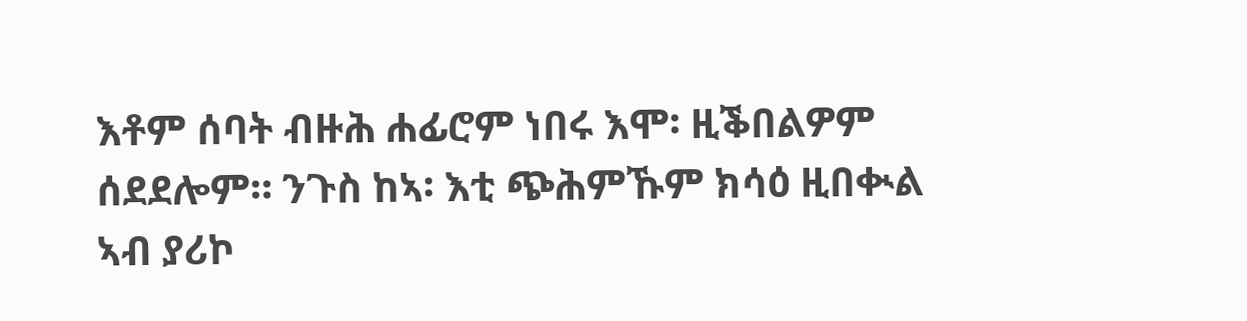እቶም ሰባት ብዙሕ ሐፊሮም ነበሩ እሞ፡ ዚቕበልዎም ሰደደሎም። ንጉስ ከኣ፡ እቲ ጭሕምኹም ክሳዕ ዚበቊል ኣብ ያሪኮ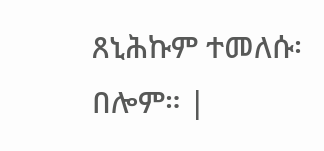ጸኒሕኩም ተመለሱ፡ በሎም። |